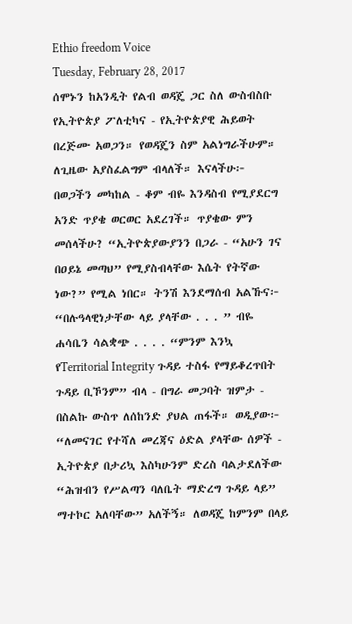Ethio freedom Voice
Tuesday, February 28, 2017
ሰሞኑን ከአንዲት የልብ ወዳጄ ጋር ስለ ውስብስቡ የኢትዮጵያ ፖለቲካና - የኢትዮጵያዊ ሕይወት በረጅሙ አወጋን። የወዳጄን ስም አልነግራችሁም። ለጊዜው አያስፈልግም ብላለች። እናላችሁ፦ በወጋችን መካከል - ቆም ብዬ እንዳስብ የሚያደርግ አንድ ጥያቄ ወርወር አደረገች። ጥያቄው ምን መሰላችሁ? “ኢትዮጵያውያንን በጋራ - “አሁን ገና በዐይኔ መጣህ” የሚያስብላቸው እሴት የትኛው ነው?” የሚል ነበር። ትንሽ እንደማሰብ አልኹና፦ “በሉዓላዊነታቸው ላይ ያላቸው . . . ” ብዬ ሐሳቤን ሳልቋጭ . . . . “ምንም እንኳ የTerritorial Integrity ጉዳይ ተስፋ የማይቆረጥበት ጉዳይ ቢኾንም” ብላ - በግራ መጋባት ዝምታ - በስልኩ ውስጥ ለሰከንድ ያህል ጠፋች። ወዲያው፦ “ለመናገር የተሻለ መረጃና ዕድል ያላቸው ሰዎች - ኢትዮጵያ በታሪኳ እስካሁንም ድረስ ባልታደለችው “ሕዝብን የሥልጣን ባለቤት ማድረግ ጉዳይ ላይ” ማተኮር አለባቸው” አለችኝ። ለወዳጄ ከምንም በላይ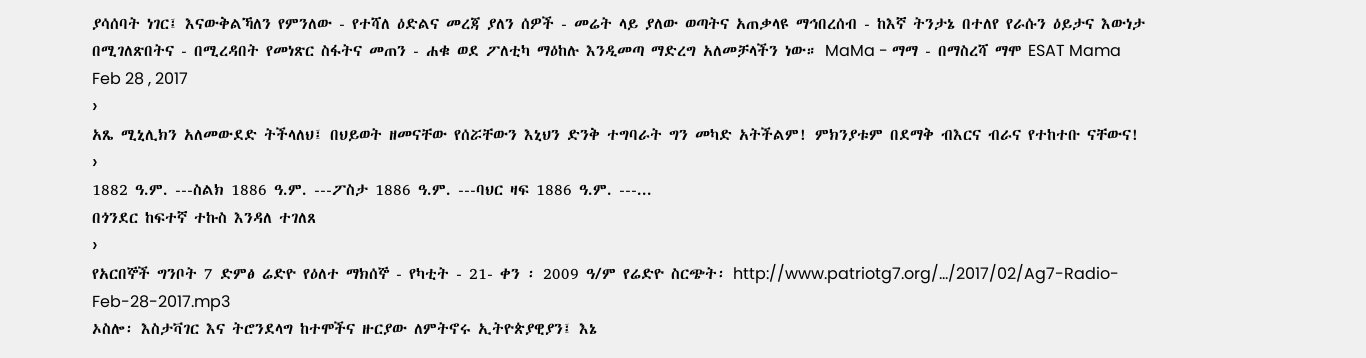ያሳሰባት ነገር፤ እናውቅልኻለን የምንለው - የተሻለ ዕድልና መረጃ ያለን ሰዎች - መሬት ላይ ያለው ወጣትና አጠቃላዩ ማኅበረሰብ - ከእኛ ትንታኔ በተለየ የራሱን ዕይታና እውነታ በሚገለጽበትና - በሚረዳበት የመነጽር ስፋትና መጠን - ሐቁ ወደ ፖለቲካ ማዕከሉ እንዲመጣ ማድረግ አለመቻላችን ነው። MaMa - ማማ - በማስረሻ ማሞ ESAT Mama Feb 28 , 2017
›
አጼ ሚኒሊክን አለመውደድ ትችላለህ፤ በህይወት ዘመናቸው የሰሯቸውን እኒህን ድንቅ ተግባራት ግን መካድ አትችልም! ምክንያቱም በደማቅ ብእርና ብራና የተከተቡ ናቸውና!
›
1882 ዓ.ም. ---ስልክ 1886 ዓ.ም. ---ፖስታ 1886 ዓ.ም. ---ባህር ዛፍ 1886 ዓ.ም. ---...
በጎንደር ከፍተኛ ተኩስ እንዳለ ተገለጸ
›
የአርበኞች ግንቦት 7 ድምፅ ሬድዮ የዕለተ ማክሰኞ - የካቲት - 21- ቀን ፡ 2009 ዓ/ም የሬድዮ ስርጭት፡ http://www.patriotg7.org/…/2017/02/Ag7-Radio-Feb-28-2017.mp3
ኦስሎ፡ እስታቫገር እና ትሮንደላግ ከተሞችና ዙርያው ለምትኖሩ ኢትዮጵያዊያን፤ እኔ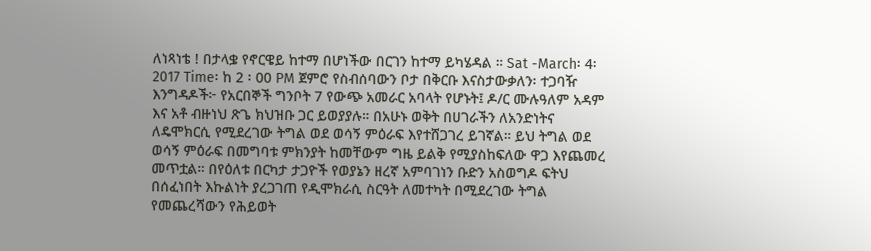ለነጻነቴ ! በታላቌ የኖርዌይ ከተማ በሆነችው በርገን ከተማ ይካሄዳል ። Sat -March፡ 4፡ 2017 Time፡ ከ 2 ፡ 00 PM ጀምሮ የስብሰባውን ቦታ በቅርቡ እናስታውቃለን፡ ተጋባዥ እንግዳዶች፦ የአርበኞች ግንቦት 7 የውጭ አመራር አባላት የሆኑት፤ ዶ/ር ሙሉዓለም አዳም እና አቶ ብዙነህ ጽጌ ክህዝቡ ጋር ይወያያሉ። በአሁኑ ወቅት በሀገራችን ለአንድነትና ለዴሞክርሲ የሚደረገው ትግል ወደ ወሳኝ ምዕራፍ እየተሸጋገረ ይገኛል። ይህ ትግል ወደ ወሳኝ ምዕራፍ በመግባቱ ምክንያት ከመቸውም ግዜ ይልቅ የሚያስከፍለው ዋጋ እየጨመረ መጥቷል። በየዕለቱ በርካታ ታጋዮች የወያኔን ዘረኛ አምባገነን ቡድን አስወግዶ ፍትህ በሰፈነበት እኩልነት ያረጋገጠ የዲሞክራሲ ስርዓት ለመተካት በሚደረገው ትግል የመጨረሻውን የሕይወት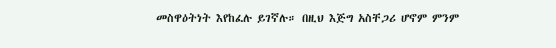መስዋዕትነት እየከፈሉ ይገኛሉ። በዚህ እጅግ አስቸጋሪ ሆኖም ምንም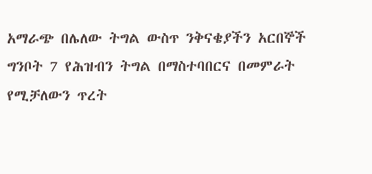አማራጭ በሌለው ትግል ውስጥ ንቅናቄያችን አርበኞች ግንቦት 7 የሕዝብን ትግል በማስተባበርና በመምራት የሚቻለውን ጥረት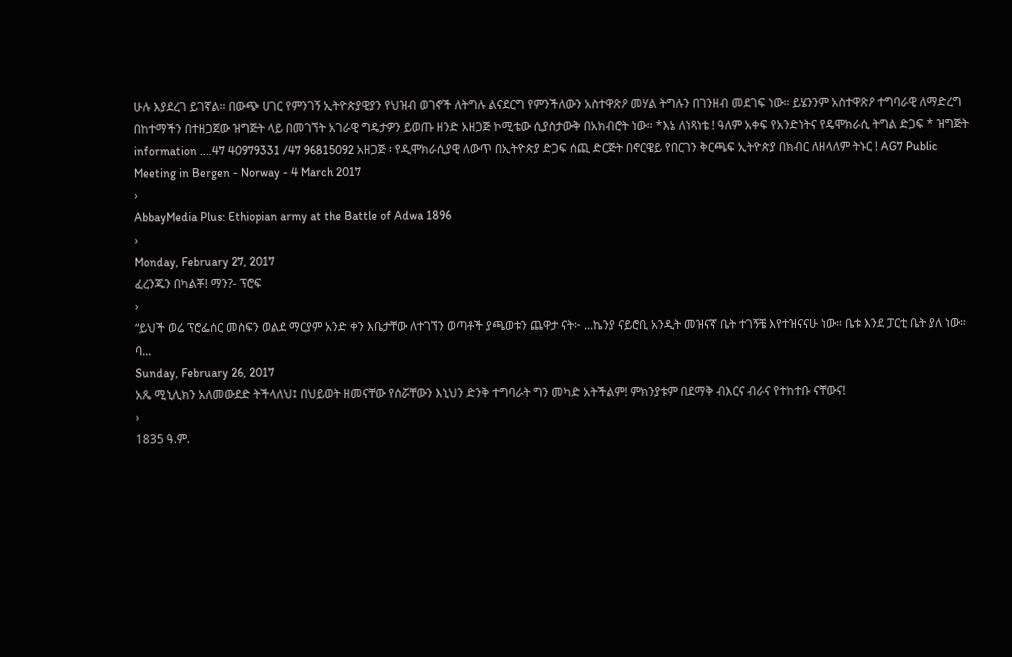ሁሉ እያደረገ ይገኛል። በውጭ ሀገር የምንገኝ ኢትዮጵያዊያን የህዝብ ወገኖች ለትግሉ ልናደርግ የምንችለውን አስተዋጽዖ መሃል ትግሉን በገንዘብ መደገፍ ነው። ይሄንንም አስተዋጽዖ ተግባራዊ ለማድረግ በከተማችን በተዘጋጀው ዝግጅት ላይ በመገኘት አገራዊ ግዴታዎን ይወጡ ዘንድ አዘጋጅ ኮሚቴው ሲያስታውቅ በአክብሮት ነው። *እኔ ለነጻነቴ ! ዓለም አቀፍ የአንድነትና የዴሞክራሲ ትግል ድጋፍ * ዝግጅት information ....47 40979331 /47 96815092 አዘጋጅ ፡ የዲሞክራሲያዊ ለውጥ በኢትዮጵያ ድጋፍ ሰጪ ድርጅት በኖርዌይ የበርገን ቅርጫፍ ኢትዮጵያ በክብር ለዘላለም ትኑር ! AG7 Public Meeting in Bergen - Norway - 4 March 2017
›
AbbayMedia Plus: Ethiopian army at the Battle of Adwa 1896
›
Monday, February 27, 2017
ፈረንጁን በካልቾ! ማን?- ፕሮፍ
›
“ይህች ወሬ ፕሮፌሰር መስፍን ወልደ ማርያም አንድ ቀን እቤታቸው ለተገኘን ወጣቶች ያጫወቱን ጨዋታ ናት፦ ...ኬንያ ናይሮቢ አንዲት መዝናኛ ቤት ተገኝቼ እየተዝናናሁ ነው። ቤቱ እንደ ፓርቲ ቤት ያለ ነው። ባ...
Sunday, February 26, 2017
አጼ ሚኒሊክን አለመውደድ ትችላለህ፤ በህይወት ዘመናቸው የሰሯቸውን እኒህን ድንቅ ተግባራት ግን መካድ አትችልም! ምክንያቱም በደማቅ ብእርና ብራና የተከተቡ ናቸውና!
›
1835 ዓ.ም.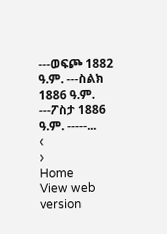---ወፍጮ 1882 ዓ.ም. ---ስልክ 1886 ዓ.ም. ---ፖስታ 1886 ዓ.ም. -----...
‹
›
Home
View web version